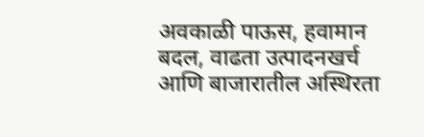अवकाळी पाऊस, हवामान बदल, वाढता उत्पादनखर्च आणि बाजारातील अस्थिरता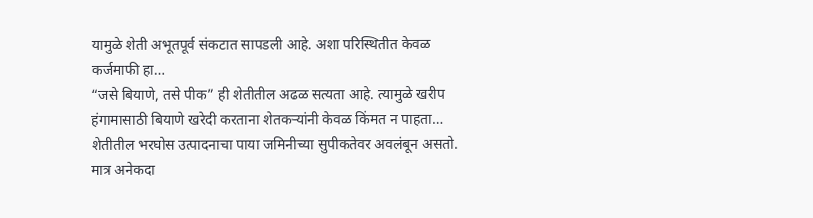यामुळे शेती अभूतपूर्व संकटात सापडली आहे. अशा परिस्थितीत केवळ कर्जमाफी हा…
“जसे बियाणे, तसे पीक” ही शेतीतील अढळ सत्यता आहे. त्यामुळे खरीप हंगामासाठी बियाणे खरेदी करताना शेतकऱ्यांनी केवळ किंमत न पाहता…
शेतीतील भरघोस उत्पादनाचा पाया जमिनीच्या सुपीकतेवर अवलंबून असतो. मात्र अनेकदा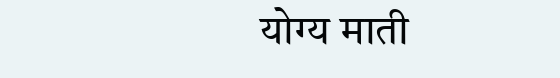योग्य माती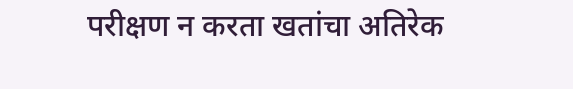परीक्षण न करता खतांचा अतिरेक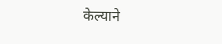केल्याने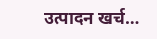उत्पादन खर्च…